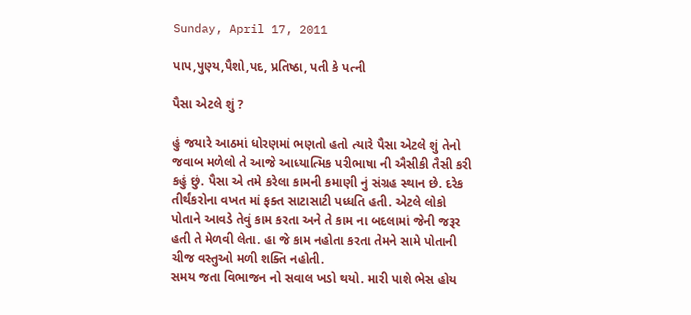Sunday, April 17, 2011

પાપ,પુણ્ય,પૈશો,પદ, પ્રતિષ્ઠા, પતી કે પત્ની

પૈસા એટલે શું ?

હું જયારે આઠમાં ધોરણમાં ભણતો હતો ત્યારે પૈસા એટલે શું તેનો જવાબ મળેલો તે આજે આધ્યાત્મિક પરીભાષા ની ઐસીકી તૈસી કરી કહું છું. પૈસા એ તમે કરેલા કામની કમાણી નું સંગ્રહ સ્થાન છે. દરેક તીર્થંકરોના વખત માં ફક્ત સાટાસાટી પધ્ધતિ હતી. એટલે લોકો પોતાને આવડે તેવું કામ કરતા અને તે કામ ના બદલામાં જેની જરૂર હતી તે મેળવી લેતા. હા જે કામ નહોતા કરતા તેમને સામે પોતાની ચીજ વસ્તુઓ મળી શક્તિ નહોતી.
સમય જતા વિભાજન નો સવાલ ખડો થયો. મારી પાશે ભેસ હોય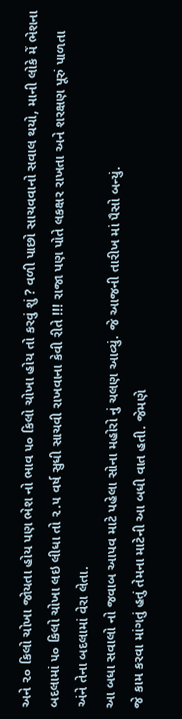અને ૨૦ કિલો ચોખા જોયતા હોય પણ ભેશ નો ભાવ ૫૦ કિલો ચોખા હોય તો કરવું શું ? વળી પાછો સાચવવાનો સવાલ થયો, માની લોકે મેં ભેશના બદલામાં ૫૦ કિલો ચોખા લઇ લીધા તો ૨.૫ વર્ષ સુધી સાચવી રાખવાના કેવી રીતે !!! રાજા પણ પોતે લકક્ષર રાખતા અને શરક્ષણ પૂરું પાળતા અંને તેના બદલામાં વેરા લેતા.
આ બધા સવાલો નો જવાબ આપવ માટે પહેલા સોના મહોરો નું ચલણ આવ્યું. જે આજની તારીખ માં પૈસો બન્યું.
જે કામ કરવા માંગતું હતું તેમના માટેની આ બધી વાત હતી. જેમણે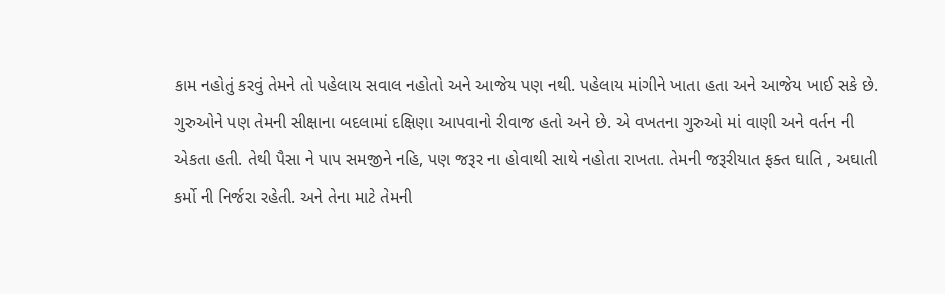કામ નહોતું કરવું તેમને તો પહેલાય સવાલ નહોતો અને આજેય પણ નથી. પહેલાય માંગીને ખાતા હતા અને આજેય ખાઈ સકે છે.
ગુરુઓને પણ તેમની સીક્ષાના બદલામાં દક્ષિણા આપવાનો રીવાજ હતો અને છે. એ વખતના ગુરુઓ માં વાણી અને વર્તન ની એકતા હતી. તેથી પૈસા ને પાપ સમજીને નહિ, પણ જરૂર ના હોવાથી સાથે નહોતા રાખતા. તેમની જરૂરીયાત ફક્ત ઘાતિ , અઘાતી કર્મો ની નિર્જરા રહેતી. અને તેના માટે તેમની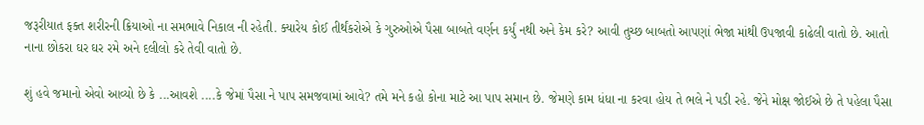જરૂરીયાત ફક્ત શરીરની ક્રિયાઓ ના સમભાવે નિકાલ ની રહેતી. ક્યારેય કોઈ તીર્થંકરોએ કે ગુરુઓએ પૈસા બાબતે વર્ણન કર્યું નથી અને કેમ કરે? આવી તુચ્છ બાબતો આપણાં ભેજા માંથી ઉપજાવી કાઢેલી વાતો છે. આતો નાના છોકરા ઘર ઘર રમે અને દલીલો કરે તેવી વાતો છે.

શું હવે જમાનો એવો આવ્યો છે કે ...આવશે ....કે જેમાં પૈસા ને પાપ સમજવામાં આવે? તમે મને કહો કોના માટે આ પાપ સમાન છે. જેમણે કામ ધંધા ના કરવા હોય તે ભલે ને પડી રહે. જેને મોક્ષ જોઈએ છે તે પહેલા પૈસા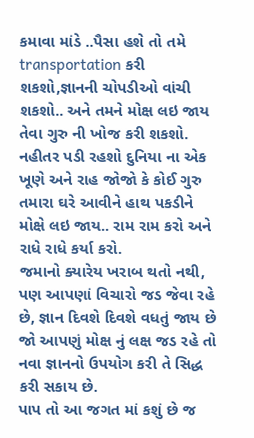કમાવા માંડે ..પૈસા હશે તો તમે transportation કરી શકશો,જ્ઞાનની ચોપડીઓ વાંચી શકશો.. અને તમને મોક્ષ લઇ જાય તેવા ગુરુ ની ખોજ કરી શકશો. નહીતર પડી રહશો દુનિયા ના એક ખૂણે અને રાહ જોજો કે કોઈ ગુરુ તમારા ઘરે આવીને હાથ પકડીને મોક્ષે લઇ જાય.. રામ રામ કરો અને રાધે રાધે કર્યા કરો.
જમાનો ક્યારેય ખરાબ થતો નથી, પણ આપણાં વિચારો જડ જેવા રહે છે, જ્ઞાન દિવશે દિવશે વધતું જાય છે જો આપણું મોક્ષ નું લક્ષ જડ રહે તો નવા જ્ઞાનનો ઉપયોગ કરી તે સિદ્ધ કરી સકાય છે.
પાપ તો આ જગત માં કશું છે જ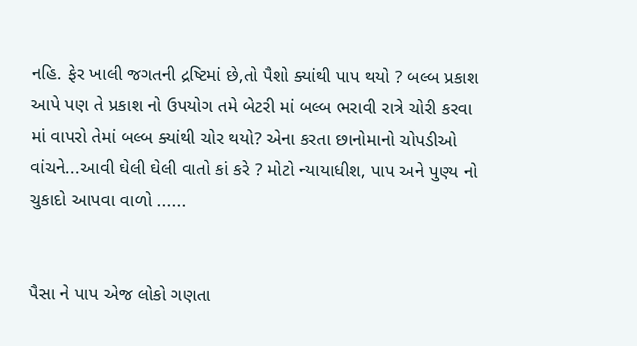નહિ. ફેર ખાલી જગતની દ્રષ્ટિમાં છે,તો પૈશો ક્યાંથી પાપ થયો ? બલ્બ પ્રકાશ આપે પણ તે પ્રકાશ નો ઉપયોગ તમે બેટરી માં બલ્બ ભરાવી રાત્રે ચોરી કરવા માં વાપરો તેમાં બલ્બ ક્યાંથી ચોર થયો? એના કરતા છાનોમાનો ચોપડીઓ વાંચને...આવી ઘેલી ઘેલી વાતો કાં કરે ? મોટો ન્યાયાધીશ, પાપ અને પુણ્ય નો ચુકાદો આપવા વાળો ......


પૈસા ને પાપ એજ લોકો ગણતા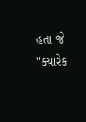હતા જે "ક્યારેક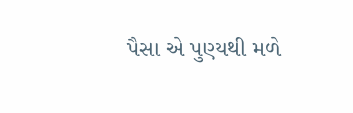પૈસા એ પુણ્યથી મળે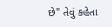છે" તેવું કહેતા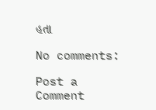હતા

No comments:

Post a Comment